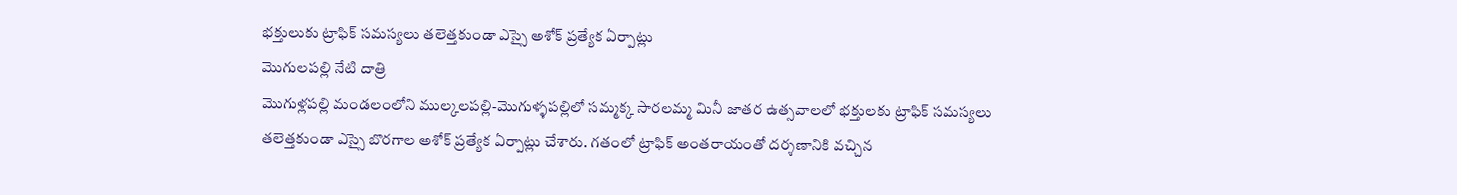భక్తులుకు ట్రాఫిక్ సమస్యలు తలెత్తకుండా ఎస్సై అశోక్ ప్రత్యేక ఏర్పాట్లు
మొగులపల్లి నేటి దాత్రి
మొగుళ్లపల్లి మండలంలోని ముల్కలపల్లి-మొగుళ్ళపల్లిలో సమ్మక్క సారలమ్మ మినీ జాతర ఉత్సవాలలో భక్తులకు ట్రాఫిక్ సమస్యలు తలెత్తకుండా ఎస్సై బొరగాల అశోక్ ప్రత్యేక ఏర్పాట్లు చేశారు. గతంలో ట్రాఫిక్ అంతరాయంతో దర్శణానికి వచ్చిన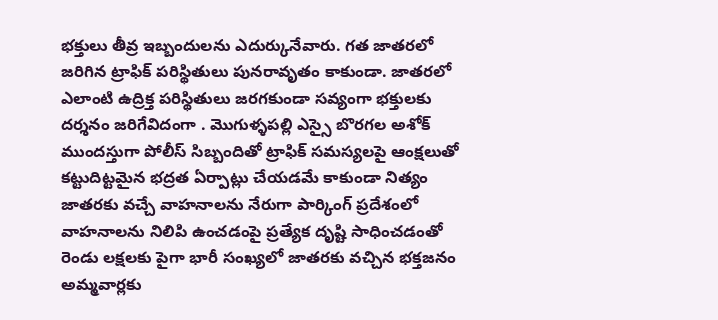భక్తులు తీవ్ర ఇబ్బందులను ఎదుర్కునేవారు. గత జాతరలో జరిగిన ట్రాఫిక్ పరిస్థితులు పునరావృతం కాకుండా. జాతరలో ఎలాంటి ఉద్రిక్త పరిస్థితులు జరగకుండా సవ్యంగా భక్తులకు దర్శనం జరిగేవిదంగా . మొగుళ్ళపల్లి ఎస్సై బొరగల అశోక్ ముందస్తుగా పోలీస్ సిబ్బందితో ట్రాఫిక్ సమస్యలపై ఆంక్షలుతో కట్టుదిట్టమైన భద్రత ఏర్పాట్లు చేయడమే కాకుండా నిత్యం జాతరకు వచ్చే వాహనాలను నేరుగా పార్కింగ్ ప్రదేశంలో వాహనాలను నిలిపి ఉంచడంపై ప్రత్యేక దృష్టి సాధించడంతో రెండు లక్షలకు పైగా భారీ సంఖ్యలో జాతరకు వచ్చిన భక్తజనం అమ్మవార్లకు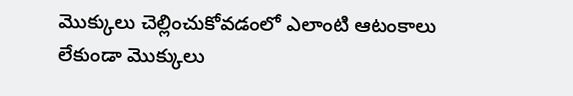మొక్కులు చెల్లించుకోవడంలో ఎలాంటి ఆటంకాలు లేకుండా మొక్కులు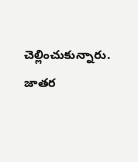చెల్లించుకున్నారు.
జాతర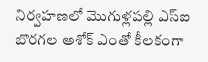నిర్వహణలో మొగుళ్లపల్లి ఎస్ఐ బొరగల అశోక్ ఎంతో కీలకంగా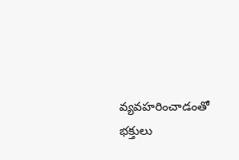వ్యవహరించాడంతో భక్తులు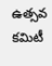ఉత్సవ కమిటీ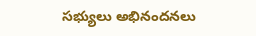సభ్యులు అభినందనలు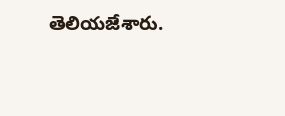తెలియజేశారు.